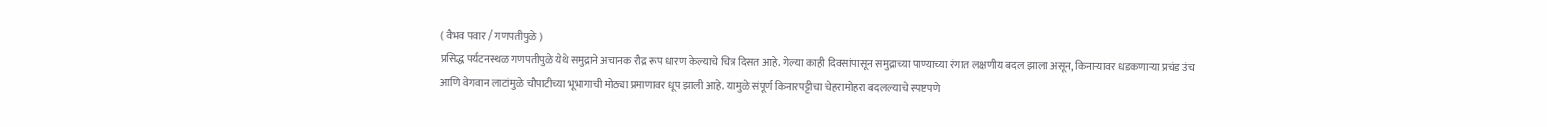( वैभव पवार / गणपतीपुळे )
प्रसिद्ध पर्यटनस्थळ गणपतीपुळे येथे समुद्राने अचानक रौद्र रूप धारण केल्याचे चित्र दिसत आहे. गेल्या काही दिवसांपासून समुद्राच्या पाण्याच्या रंगात लक्षणीय बदल झाला असून, किनाऱ्यावर धडकणाऱ्या प्रचंड उंच आणि वेगवान लाटांमुळे चौपाटीच्या भूभागाची मोठ्या प्रमाणावर धूप झाली आहे. यामुळे संपूर्ण किनारपट्टीचा चेहरामोहरा बदलल्याचे स्पष्टपणे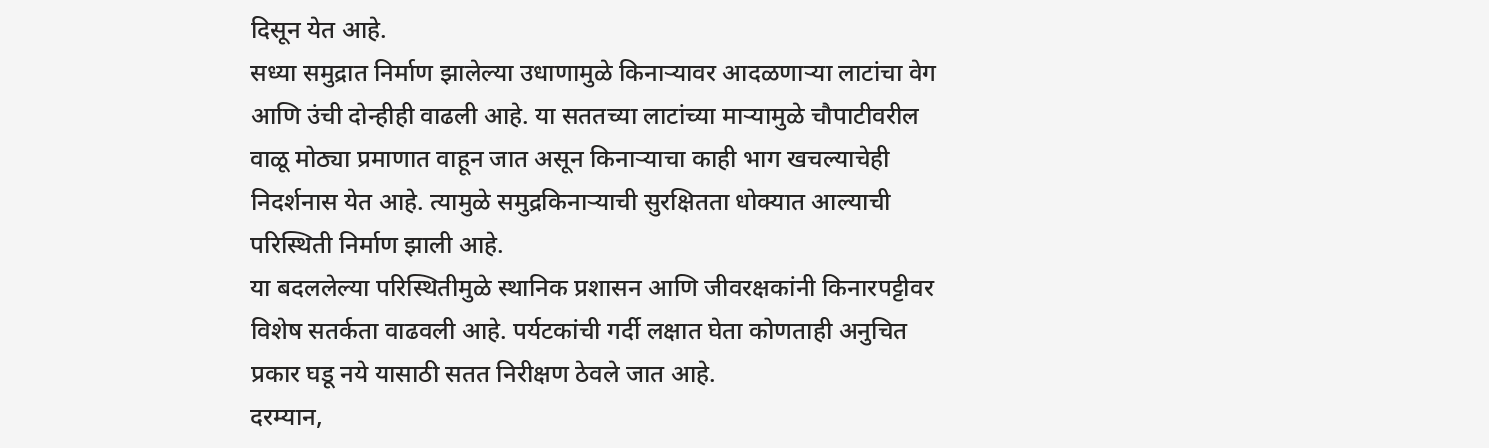दिसून येत आहे.
सध्या समुद्रात निर्माण झालेल्या उधाणामुळे किनाऱ्यावर आदळणाऱ्या लाटांचा वेग आणि उंची दोन्हीही वाढली आहे. या सततच्या लाटांच्या माऱ्यामुळे चौपाटीवरील वाळू मोठ्या प्रमाणात वाहून जात असून किनाऱ्याचा काही भाग खचल्याचेही निदर्शनास येत आहे. त्यामुळे समुद्रकिनाऱ्याची सुरक्षितता धोक्यात आल्याची परिस्थिती निर्माण झाली आहे.
या बदललेल्या परिस्थितीमुळे स्थानिक प्रशासन आणि जीवरक्षकांनी किनारपट्टीवर विशेष सतर्कता वाढवली आहे. पर्यटकांची गर्दी लक्षात घेता कोणताही अनुचित प्रकार घडू नये यासाठी सतत निरीक्षण ठेवले जात आहे.
दरम्यान,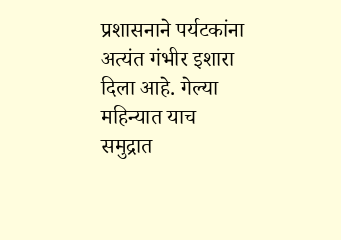प्रशासनाने पर्यटकांना अत्यंत गंभीर इशारा दिला आहे. गेल्या महिन्यात याच समुद्रात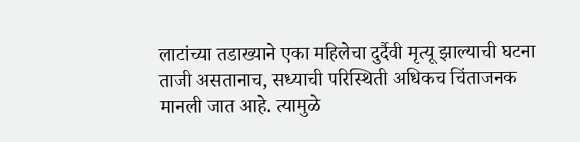लाटांच्या तडाख्याने एका महिलेचा दुर्दैवी मृत्यू झाल्याची घटना ताजी असतानाच, सध्याची परिस्थिती अधिकच चिंताजनक मानली जात आहे. त्यामुळे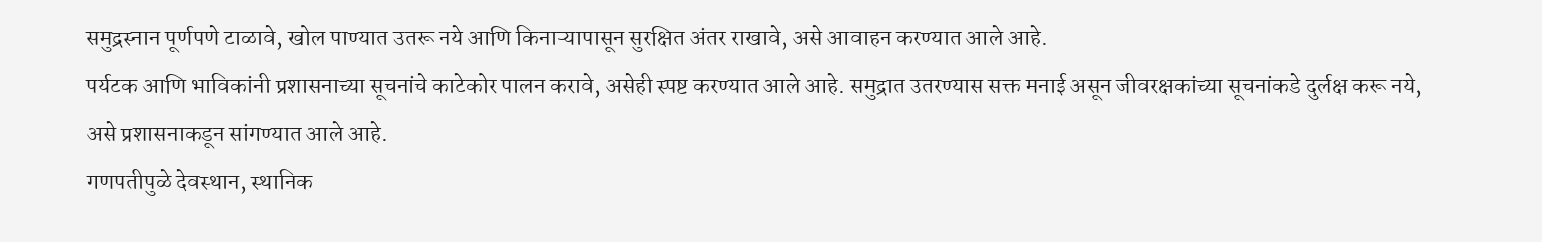समुद्रस्नान पूर्णपणे टाळावे, खोल पाण्यात उतरू नये आणि किनाऱ्यापासून सुरक्षित अंतर राखावे, असे आवाहन करण्यात आले आहे.
पर्यटक आणि भाविकांनी प्रशासनाच्या सूचनांचे काटेकोर पालन करावे, असेही स्पष्ट करण्यात आले आहे. समुद्रात उतरण्यास सक्त मनाई असून जीवरक्षकांच्या सूचनांकडे दुर्लक्ष करू नये, असे प्रशासनाकडून सांगण्यात आले आहे.
गणपतीपुळे देवस्थान, स्थानिक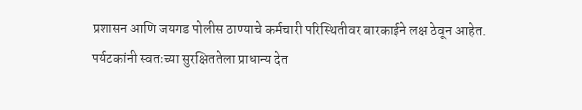प्रशासन आणि जयगड पोलीस ठाण्याचे कर्मचारी परिस्थितीवर बारकाईने लक्ष ठेवून आहेत. पर्यटकांनी स्वतःच्या सुरक्षिततेला प्राधान्य देत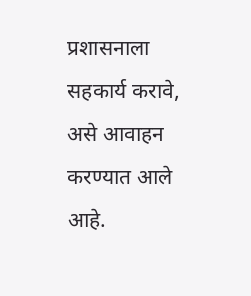प्रशासनाला सहकार्य करावे, असे आवाहन करण्यात आले आहे.